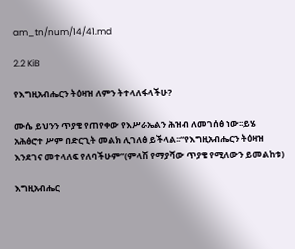am_tn/num/14/41.md

2.2 KiB

የእግዚአብሔርን ትዕዛዝ ለምን ትተላለፋላችሁ?

ሙሴ ይህንን ጥያቄ የጠየቀው የእሥራኤልን ሕዝብ ለመገሰፅ ነው፡፡ይሄ አሕፅሮተ ሥም በድርጊት መልክ ሊገለፅ ይችላል፡፡“የእግዚአብሔርን ትዕዛዝ እንደገና መተላለፍ የለባችሁም”(ምላሽ የማያሻው ጥያቄ የሚለውን ይመልከቱ)

እግዚአብሔር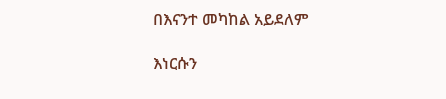በእናንተ መካከል አይደለም

እነርሱን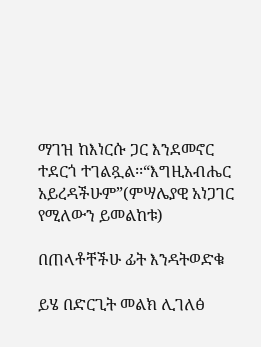ማገዝ ከእነርሱ ጋር እንደመኖር ተደርጎ ተገልጿል፡፡“እግዚአብሔር አይረዳችሁም”(ምሣሌያዊ አነጋገር የሚለውን ይመልከቱ)

በጠላቶቸችሁ ፊት እንዳትወድቁ

ይሄ በድርጊት መልክ ሊገለፅ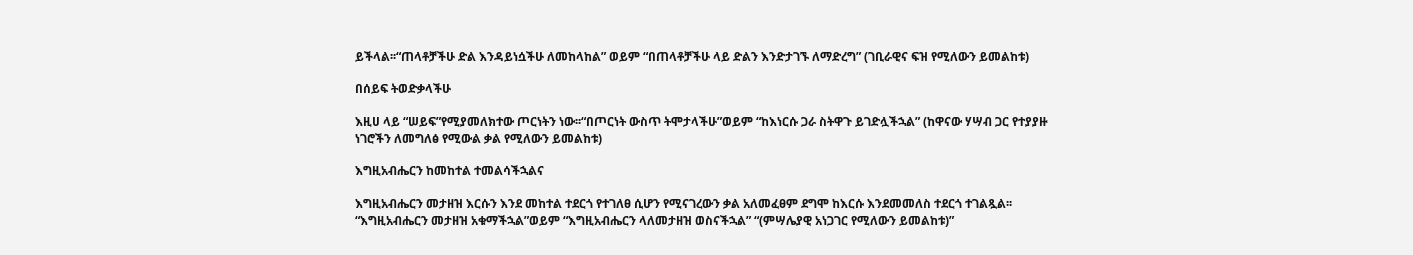ይችላል፡፡“ጠላቶቻችሁ ድል እንዳይነሷችሁ ለመከላከል” ወይም “በጠላቶቻችሁ ላይ ድልን እንድታገኙ ለማድረግ” (ገቢራዊና ፍዝ የሚለውን ይመልከቱ)

በሰይፍ ትወድቃላችሁ

እዚሀ ላይ “ሠይፍ”የሚያመለክተው ጦርነትን ነው፡፡“በጦርነት ውስጥ ትሞታላችሁ”ወይም “ከእነርሱ ጋራ ስትዋጉ ይገድሏችኋል” (ከዋናው ሃሣብ ጋር የተያያዙ ነገሮችን ለመግለፅ የሚውል ቃል የሚለውን ይመልከቱ)

እግዚአብሔርን ከመከተል ተመልሳችኋልና

እግዚአብሔርን መታዘዝ እርሱን እንደ መከተል ተደርጎ የተገለፀ ሲሆን የሚናገረውን ቃል አለመፈፀም ደግሞ ከእርሱ እንደመመለስ ተደርጎ ተገልጿል፡፡“እግዚአብሔርን መታዘዝ አቁማችኋል”ወይም “እግዚአብሔርን ላለመታዘዝ ወስናችኋል” “(ምሣሌያዊ አነጋገር የሚለውን ይመልከቱ)”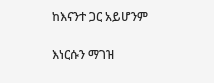ከእናንተ ጋር አይሆንም

እነርሱን ማገዝ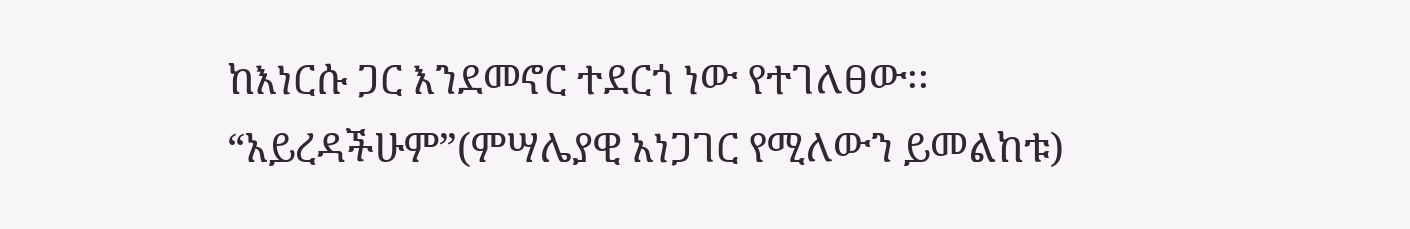ከእነርሱ ጋር እንደመኖር ተደርጎ ነው የተገለፀው፡፡“አይረዳችሁም”(ምሣሌያዊ አነጋገር የሚለውን ይመልከቱ)